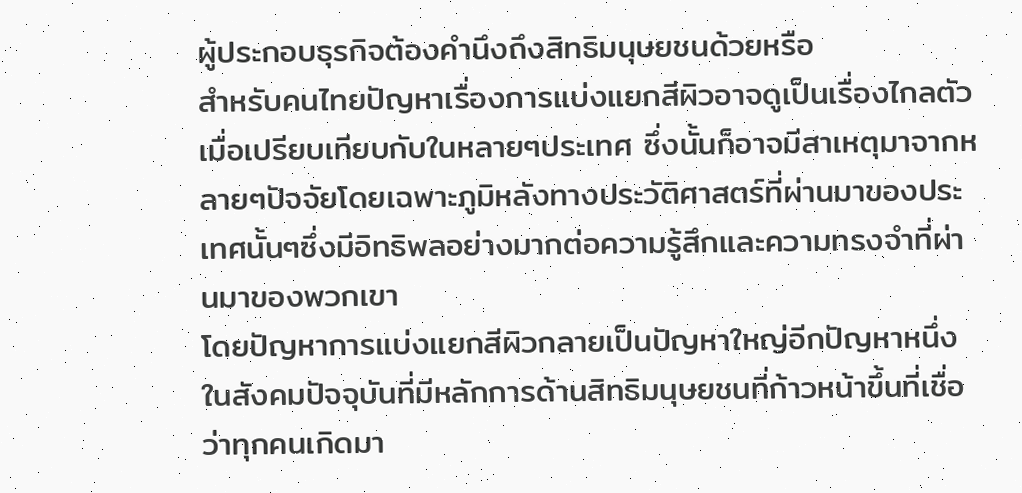ผู้ประกอบธุรกิจต้องคำนึงถึงสิทธิมนุษยชนด้วยหรือ
สำหรับคนไทยปัญหาเรื่องการแบ่งแยกสีผิวอาจดูเป็นเรื่องไกลตัวเมื่อเปรียบเทียบกับในหลายๆประเทศ ซึ่งนั้นก็อาจมีสาเหตุมาจากหลายๆปัจจัยโดยเฉพาะภูมิหลังทางประวัติศาสตร์ที่ผ่านมาของประเทศนั้นๆซึ่งมีอิทธิพลอย่างมากต่อความรู้สึกและความทรงจำที่ผ่านมาของพวกเขา
โดยปัญหาการแบ่งแยกสีผิวกลายเป็นปัญหาใหญ่อีกปัญหาหนึ่งในสังคมปัจจุบันที่มีหลักการด้านสิทธิมนุษยชนที่ก้าวหน้าขึ้นที่เชื่อว่าทุกคนเกิดมา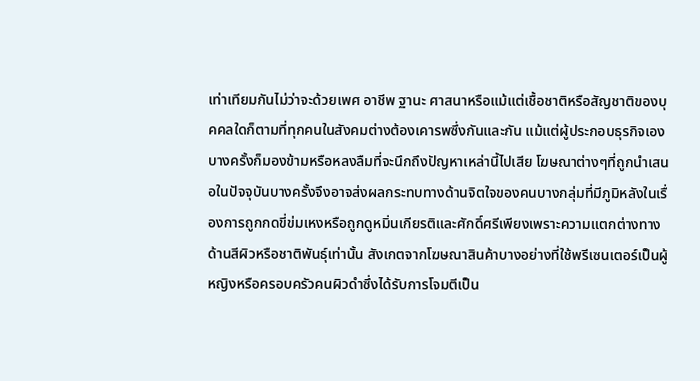เท่าเทียมกันไม่ว่าจะด้วยเพศ อาชีพ ฐานะ ศาสนาหรือแม้แต่เชื้อชาติหรือสัญชาติของบุคคลใดก็ตามที่ทุกคนในสังคมต่างต้องเคารพซึ่งกันและกัน แม้แต่ผู้ประกอบธุรกิจเองบางครั้งก็มองข้ามหรือหลงลืมที่จะนึกถึงปัญหาเหล่านี้ไปเสีย โฆษณาต่างๆที่ถูกนำเสนอในปัจจุบันบางครั้งจึงอาจส่งผลกระทบทางด้านจิตใจของคนบางกลุ่มที่มีภูมิหลังในเรื่องการถูกกดขี่ข่มเหงหรือถูกดูหมิ่นเกียรติและศักดิ์ศรีเพียงเพราะความแตกต่างทางด้านสีผิวหรือชาติพันธุ์เท่านั้น สังเกตจากโฆษณาสินค้าบางอย่างที่ใช้พรีเซนเตอร์เป็นผู้หญิงหรือครอบครัวคนผิวดำซึ่งได้รับการโจมตีเป็น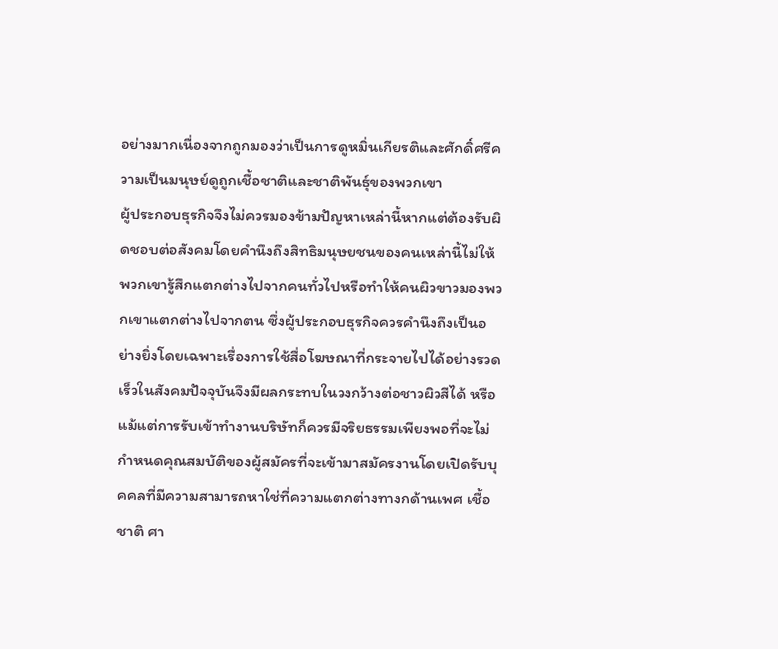อย่างมากเนื่องจากถูกมองว่าเป็นการดูหมิ่นเกียรติและศักดิ์ศรีความเป็นมนุษย์ดูถูกเชื้อชาติและชาติพันธุ์ของพวกเขา
ผู้ประกอบธุรกิจจึงไม่ควรมองข้ามปัญหาเหล่านี้หากแต่ต้องรับผิดชอบต่อสังคมโดยคำนึงถึงสิทธิมนุษยชนของคนเหล่านี้ไม่ให้พวกเขารู้สึกแตกต่างไปจากคนทั่วไปหรือทำให้คนผิวขาวมองพวกเขาแตกต่างไปจากตน ซึ่งผู้ประกอบธุรกิจควรคำนึงถึงเป็นอย่างยิ่งโดยเฉพาะเรื่องการใช้สื่อโฆษณาที่กระจายไปได้อย่างรวดเร็วในสังคมปัจจุบันจึงมีผลกระทบในวงกว้างต่อชาวผิวสีได้ หรือแม้แต่การรับเข้าทำงานบริษัทก็ควรมีจริยธรรมเพียงพอที่จะไม่กำหนดคุณสมบัติของผู้สมัครที่จะเข้ามาสมัครงานโดยเปิดรับบุคคลที่มีความสามารถหาใช่ที่ความแตกต่างทางกด้านเพศ เชื้อชาติ ศา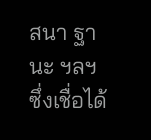สนา ฐานะ ฯลฯ
ซึ่งเชื่อได้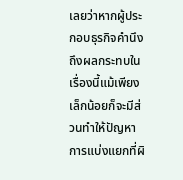เลยว่าหากผู้ประกอบธุรกิจคำนึงถึงผลกระทบในเรื่องนี้แม้เพียงเล็กน้อยก็จะมีส่วนทำให้ปัญหาการแบ่งแยกที่ผิ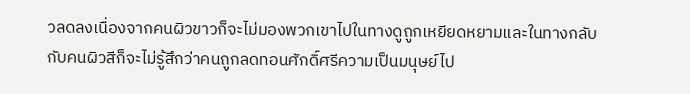วลดลงเนื่องจากคนผิวขาวก็จะไม่มองพวกเขาไปในทางดูถูกเหยียดหยามและในทางกลับกับคนผิวสีก็จะไม่รู้สึกว่าคนถูกลดทอนศักดิ์ศรีความเป็นมนุษย์ไป